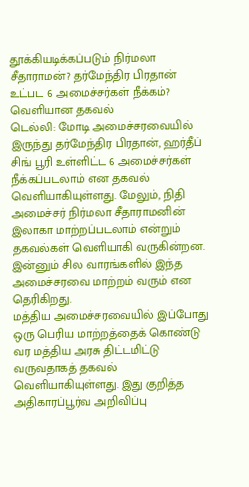தூக்கியடிக்கப்படும் நிர்மலா சீதாராமன்? தர்மேந்திர பிரதான் உட்பட 6 அமைச்சர்கள் நீக்கம்? வெளியான தகவல்
டெல்லி: மோடி அமைச்சரவையில் இருந்து தர்மேந்திர பிரதான், ஹர்தீப் சிங் பூரி உள்ளிட்ட 6 அமைச்சர்கள் நீக்கப்படலாம் என தகவல் வெளியாகியுள்ளது. மேலும், நிதி அமைச்சர் நிர்மலா சீதாராமனின் இலாகா மாற்றப்படலாம் என்றும் தகவல்கள் வெளியாகி வருகின்றன. இன்னும் சில வாரங்களில் இந்த அமைச்சரவை மாற்றம் வரும் என தெரிகிறது.
மத்திய அமைச்சரவையில் இப்போது ஒரு பெரிய மாற்றத்தைக் கொண்டு வர மத்திய அரசு திட்டமிட்டு வருவதாகத் தகவல் வெளியாகியுள்ளது. இது குறித்த அதிகாரப்பூர்வ அறிவிப்பு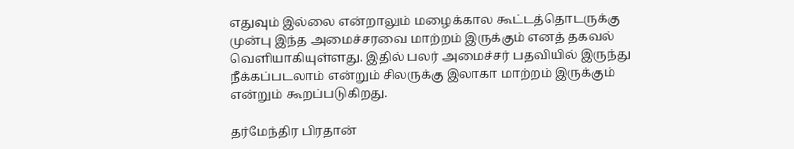எதுவும் இல்லை என்றாலும் மழைக்கால கூட்டத்தொடருக்கு முன்பு இந்த அமைச்சரவை மாற்றம் இருக்கும் எனத் தகவல் வெளியாகியுள்ளது. இதில் பலர் அமைச்சர் பதவியில் இருந்து நீக்கப்படலாம் என்றும் சிலருக்கு இலாகா மாற்றம் இருக்கும் என்றும் கூறப்படுகிறது.

தர்மேந்திர பிரதான்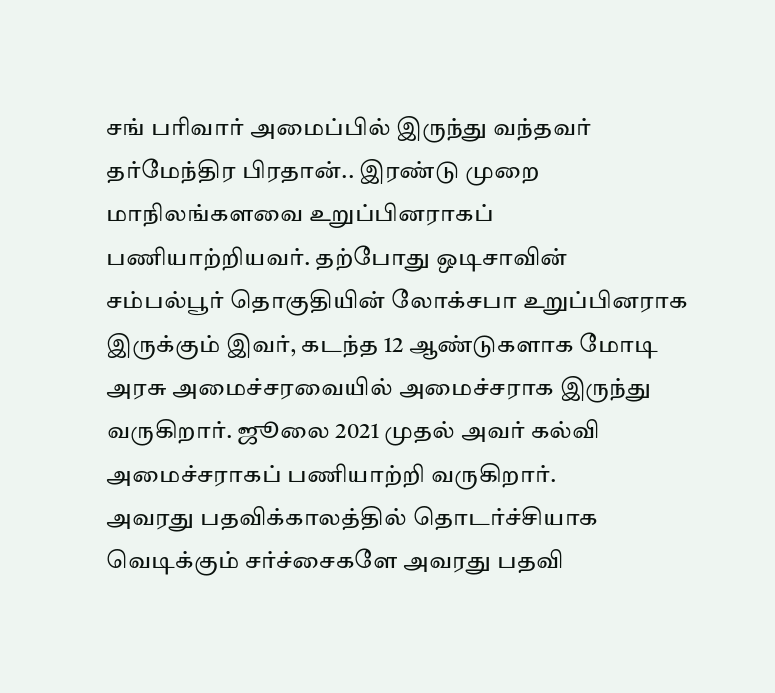சங் பரிவார் அமைப்பில் இருந்து வந்தவர் தர்மேந்திர பிரதான்.. இரண்டு முறை மாநிலங்களவை உறுப்பினராகப் பணியாற்றியவர். தற்போது ஒடிசாவின் சம்பல்பூர் தொகுதியின் லோக்சபா உறுப்பினராக இருக்கும் இவர், கடந்த 12 ஆண்டுகளாக மோடி அரசு அமைச்சரவையில் அமைச்சராக இருந்து வருகிறார். ஜூலை 2021 முதல் அவர் கல்வி அமைச்சராகப் பணியாற்றி வருகிறார்.
அவரது பதவிக்காலத்தில் தொடர்ச்சியாக வெடிக்கும் சர்ச்சைகளே அவரது பதவி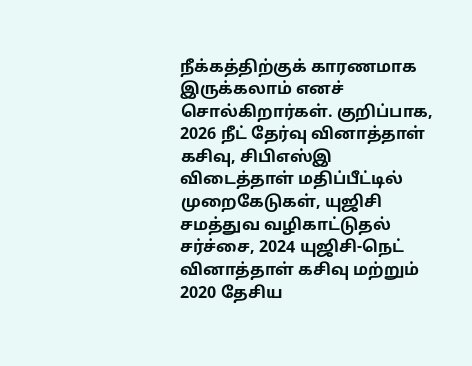நீக்கத்திற்குக் காரணமாக இருக்கலாம் எனச் சொல்கிறார்கள். குறிப்பாக, 2026 நீட் தேர்வு வினாத்தாள் கசிவு, சிபிஎஸ்இ விடைத்தாள் மதிப்பீட்டில் முறைகேடுகள், யுஜிசி சமத்துவ வழிகாட்டுதல் சர்ச்சை, 2024 யுஜிசி-நெட் வினாத்தாள் கசிவு மற்றும் 2020 தேசிய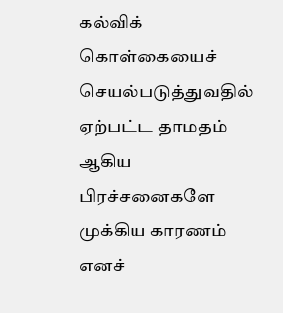கல்விக் கொள்கையைச் செயல்படுத்துவதில் ஏற்பட்ட தாமதம் ஆகிய பிரச்சனைகளே முக்கிய காரணம் எனச்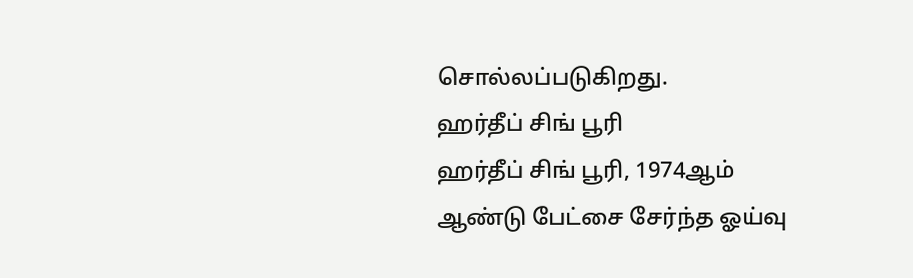சொல்லப்படுகிறது.
ஹர்தீப் சிங் பூரி
ஹர்தீப் சிங் பூரி, 1974ஆம் ஆண்டு பேட்சை சேர்ந்த ஓய்வு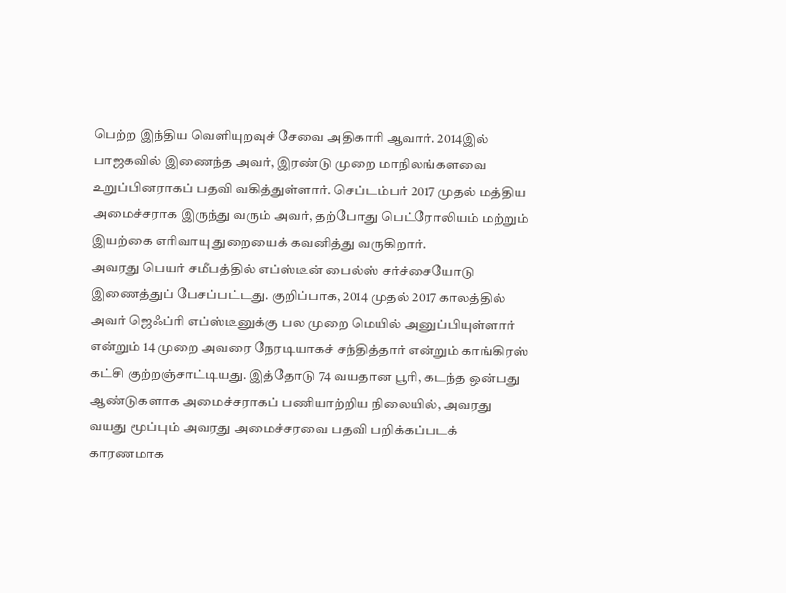பெற்ற இந்திய வெளியுறவுச் சேவை அதிகாரி ஆவார். 2014இல் பாஜகவில் இணைந்த அவர், இரண்டு முறை மாநிலங்களவை உறுப்பினராகப் பதவி வகித்துள்ளார். செப்டம்பர் 2017 முதல் மத்திய அமைச்சராக இருந்து வரும் அவர், தற்போது பெட்ரோலியம் மற்றும் இயற்கை எரிவாயு துறையைக் கவனித்து வருகிறார்.
அவரது பெயர் சமீபத்தில் எப்ஸ்டீன் பைல்ஸ் சர்ச்சையோடு இணைத்துப் பேசப்பட்டது. குறிப்பாக, 2014 முதல் 2017 காலத்தில் அவர் ஜெஃப்ரி எப்ஸ்டீனுக்கு பல முறை மெயில் அனுப்பியுள்ளார் என்றும் 14 முறை அவரை நேரடியாகச் சந்தித்தார் என்றும் காங்கிரஸ் கட்சி குற்றஞ்சாட்டியது. இத்தோடு 74 வயதான பூரி, கடந்த ஒன்பது ஆண்டுகளாக அமைச்சராகப் பணியாற்றிய நிலையில், அவரது வயது மூப்பும் அவரது அமைச்சரவை பதவி பறிக்கப்படக் காரணமாக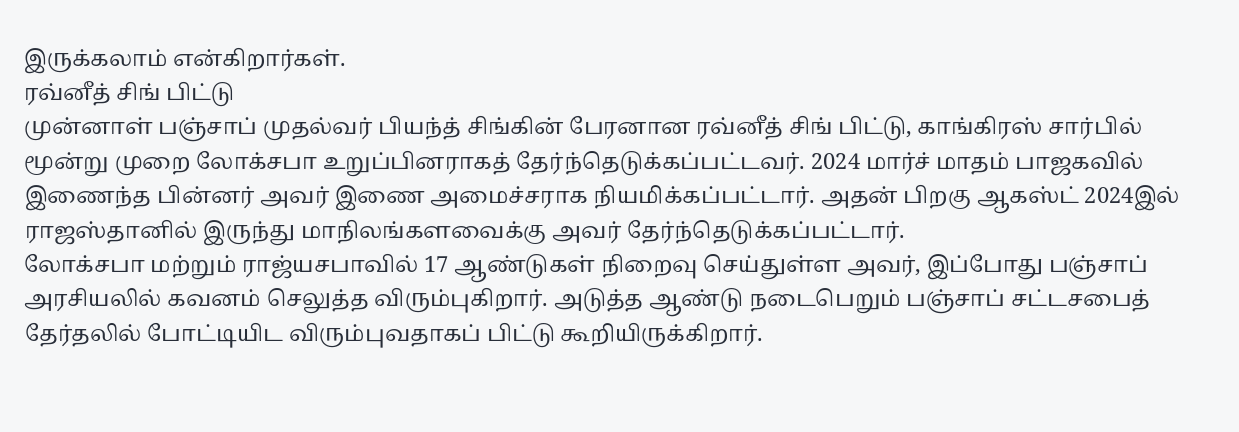இருக்கலாம் என்கிறார்கள்.
ரவ்னீத் சிங் பிட்டு
முன்னாள் பஞ்சாப் முதல்வர் பியந்த் சிங்கின் பேரனான ரவ்னீத் சிங் பிட்டு, காங்கிரஸ் சார்பில் மூன்று முறை லோக்சபா உறுப்பினராகத் தேர்ந்தெடுக்கப்பட்டவர். 2024 மார்ச் மாதம் பாஜகவில் இணைந்த பின்னர் அவர் இணை அமைச்சராக நியமிக்கப்பட்டார். அதன் பிறகு ஆகஸ்ட் 2024இல் ராஜஸ்தானில் இருந்து மாநிலங்களவைக்கு அவர் தேர்ந்தெடுக்கப்பட்டார்.
லோக்சபா மற்றும் ராஜ்யசபாவில் 17 ஆண்டுகள் நிறைவு செய்துள்ள அவர், இப்போது பஞ்சாப் அரசியலில் கவனம் செலுத்த விரும்புகிறார். அடுத்த ஆண்டு நடைபெறும் பஞ்சாப் சட்டசபைத் தேர்தலில் போட்டியிட விரும்புவதாகப் பிட்டு கூறியிருக்கிறார்.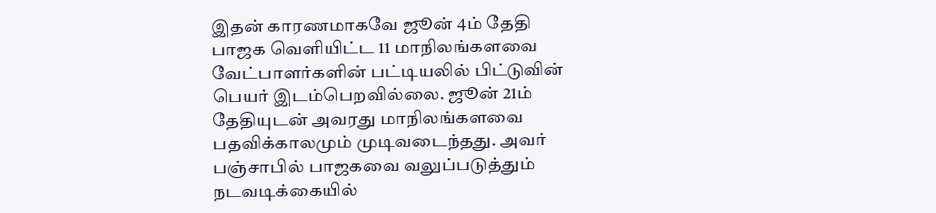இதன் காரணமாகவே ஜூன் 4ம் தேதி பாஜக வெளியிட்ட 11 மாநிலங்களவை வேட்பாளர்களின் பட்டியலில் பிட்டுவின் பெயர் இடம்பெறவில்லை. ஜூன் 21ம் தேதியுடன் அவரது மாநிலங்களவை பதவிக்காலமும் முடிவடைந்தது. அவர் பஞ்சாபில் பாஜகவை வலுப்படுத்தும் நடவடிக்கையில்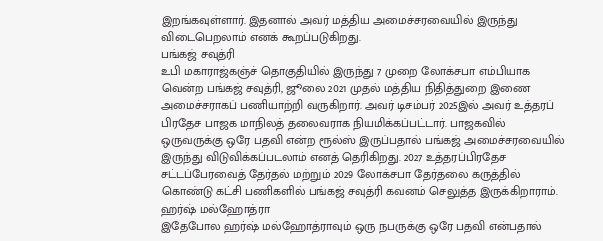இறங்கவுள்ளார். இதனால் அவர் மத்திய அமைச்சரவையில் இருந்து விடைபெறலாம் எனக் கூறப்படுகிறது.
பங்கஜ் சவுத்ரி
உபி மகாராஜ்கஞ்ச் தொகுதியில் இருந்து 7 முறை லோக்சபா எம்பியாக வென்ற பங்கஜ் சவுத்ரி, ஜூலை 2021 முதல் மத்திய நிதித்துறை இணை அமைச்சராகப் பணியாற்றி வருகிறார். அவர் டிசம்பர் 2025இல் அவர் உத்தரப் பிரதேச பாஜக மாநிலத் தலைவராக நியமிக்கப்பட்டார். பாஜகவில் ஒருவருக்கு ஒரே பதவி என்ற ரூல்ஸ் இருப்பதால் பங்கஜ் அமைச்சரவையில் இருந்து விடுவிக்கப்படலாம் எனத் தெரிகிறது. 2027 உத்தரப்பிரதேச சட்டப்பேரவைத் தேர்தல் மற்றும் 2029 லோக்சபா தேர்தலை கருத்தில் கொண்டு கட்சி பணிகளில் பங்கஜ் சவுத்ரி கவனம் செலுத்த இருக்கிறாராம்.
ஹர்ஷ் மல்ஹோத்ரா
இதேபோல ஹர்ஷ் மல்ஹோத்ராவும் ஒரு நபருக்கு ஒரே பதவி என்பதால்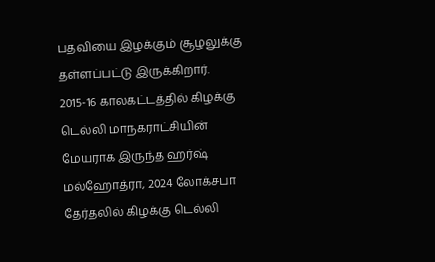பதவியை இழக்கும் சூழலுக்கு தள்ளப்பட்டு இருக்கிறார். 2015-16 காலகட்டத்தில் கிழக்கு டெல்லி மாநகராட்சியின் மேயராக இருந்த ஹர்ஷ் மல்ஹோத்ரா, 2024 லோக்சபா தேர்தலில் கிழக்கு டெல்லி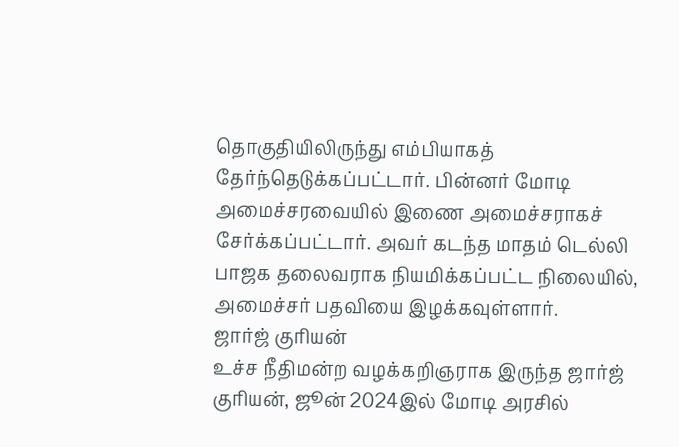தொகுதியிலிருந்து எம்பியாகத் தேர்ந்தெடுக்கப்பட்டார். பின்னர் மோடி அமைச்சரவையில் இணை அமைச்சராகச் சேர்க்கப்பட்டார். அவர் கடந்த மாதம் டெல்லி பாஜக தலைவராக நியமிக்கப்பட்ட நிலையில், அமைச்சர் பதவியை இழக்கவுள்ளார்.
ஜார்ஜ் குரியன்
உச்ச நீதிமன்ற வழக்கறிஞராக இருந்த ஜார்ஜ் குரியன், ஜூன் 2024இல் மோடி அரசில்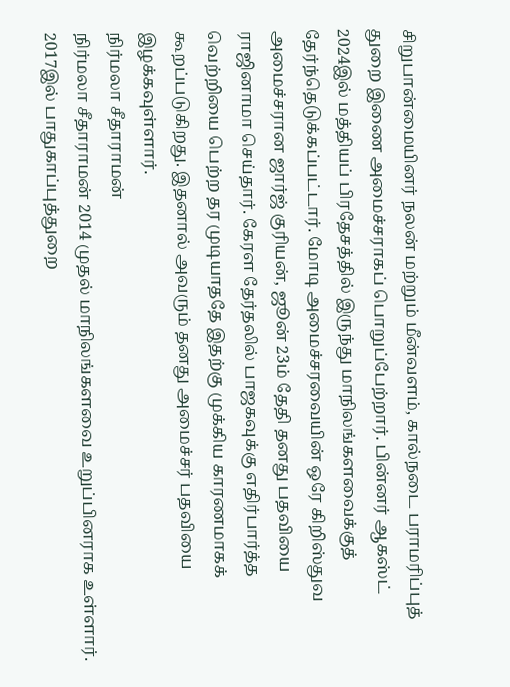சிறுபான்மையினர் நலன் மற்றும் மீன்வளம், கால்நடை பராமரிப்புத் துறை இணை அமைச்சராகப் பொறுப்பேற்றார். பின்னர் ஆகஸ்ட் 2024இல் மத்தியப் பிரதேசத்தில் இருந்து மாநிலங்களவைக்குத் தேர்ந்தெடுக்கப்பட்டார். மோடி அமைச்சரவையின் ஒரே கிறிஸ்துவ அமைச்சரான ஜார்ஜ் குரியன், ஜூன் 23ம் தேதி தனது பதவியை ராஜினாமா செய்தார். கேரள தேர்தலில் பாஜகவுக்கு எதிர்பார்த்த வெற்றியை பெற்ற தர முடியாததே இதற்கு முக்கிய காரணமாகக் கூறப்படுகிறது. இதனால் அவரும் தனது அமைச்சர் பதவியை இழக்கவுள்ளார்.
நிர்மலா சீதாராமன்
நிர்மலா சீதாராமன் 2014 முதல் மாநிலங்களவை உறுப்பினராக உள்ளார். 2017இல் பாதுகாப்புத்துறை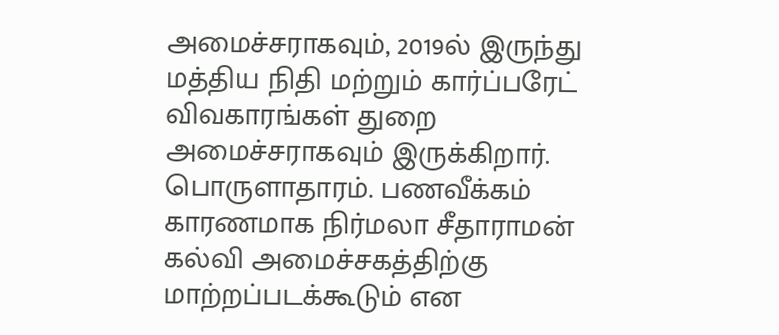அமைச்சராகவும், 2019ல் இருந்து மத்திய நிதி மற்றும் கார்ப்பரேட் விவகாரங்கள் துறை அமைச்சராகவும் இருக்கிறார். பொருளாதாரம். பணவீக்கம் காரணமாக நிர்மலா சீதாராமன் கல்வி அமைச்சகத்திற்கு மாற்றப்படக்கூடும் என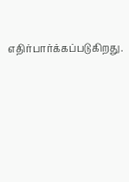எதிர்பார்க்கப்படுகிறது.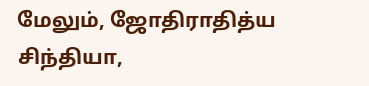மேலும், ஜோதிராதித்ய சிந்தியா,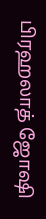பிரஹலாத் ஜோஷி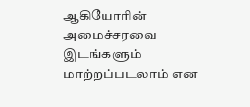ஆகியோரின் அமைச்சரவை இடங்களும் மாற்றப்படலாம் என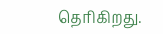தெரிகிறது.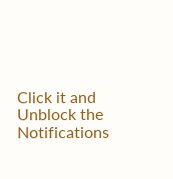Click it and Unblock the Notifications